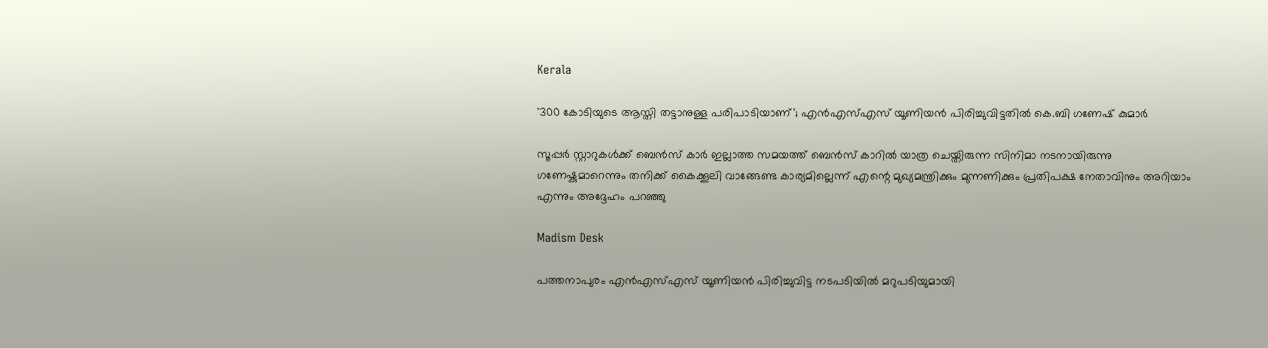Kerala

'300 കോടിയുടെ ആസ്തി തട്ടാനുള്ള പരിപാടിയാണ്'; എൻഎസ്എസ് യൂണിയൻ പിരിച്ചുവിട്ടതിൽ കെ.ബി ഗണേഷ് കുമാർ

സൂപ്പർ സ്റ്റാറുകൾക്ക് ബെൻസ് കാർ ഇല്ലാത്ത സമയത്ത് ബെൻസ് കാറിൽ യാത്ര ചെയ്തിരുന്ന സിനിമാ നടനായിരുന്നു ഗണേഷ്കുമാറെന്നും തനിക്ക് കൈക്കൂലി വാങ്ങേണ്ട കാര്യമില്ലെന്ന് എന്റെ മുഖ്യമന്ത്രിക്കും മുന്നണിക്കും പ്രതിപക്ഷ നേതാവിനും അറിയാം എന്നും അദ്ദേഹം പറഞ്ഞു

Madism Desk

പത്തനാപുരം എൻഎസ്എസ് യൂണിയൻ പിരിച്ചുവിട്ട നടപടിയിൽ മറുപടിയുമായി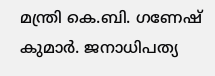മന്ത്രി കെ.ബി. ഗണേഷ് കുമാർ. ജനാധിപത്യ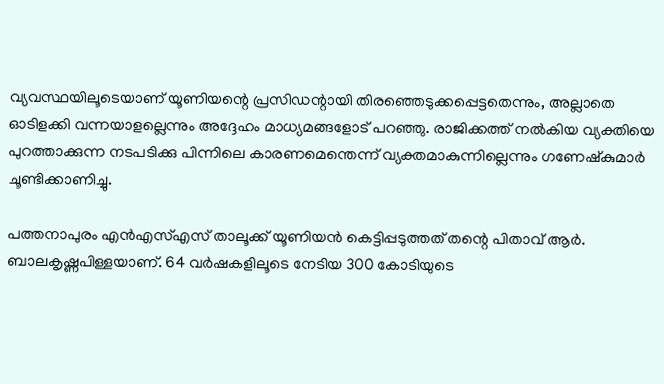വ്യവസ്ഥയിലൂടെയാണ് യൂണിയന്റെ പ്രസിഡന്റായി തിരഞ്ഞെടുക്കപ്പെട്ടതെന്നും, അല്ലാതെ ഓടിളക്കി വന്നയാളല്ലെന്നും അദ്ദേഹം മാധ്യമങ്ങളോട് പറഞ്ഞു. രാജിക്കത്ത് നൽകിയ വ്യക്തിയെ പുറത്താക്കുന്ന നടപടിക്കു പിന്നിലെ കാരണമെന്തെന്ന് വ്യക്തമാകുന്നില്ലെന്നും ഗണേഷ്‌കുമാർ ചൂണ്ടിക്കാണിച്ചു.

പത്തനാപുരം എൻഎസ്എസ് താലൂക്ക് യൂണിയൻ കെട്ടിപ്പടുത്തത് തന്റെ പിതാവ് ആർ. ബാലകൃഷ്ണപിള്ളയാണ്. 64 വർഷകളിലൂടെ നേടിയ 300 കോടിയുടെ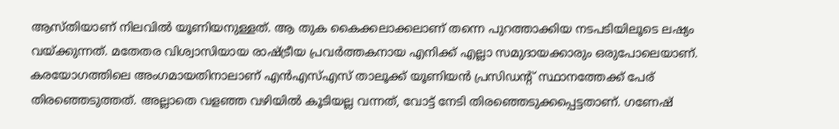ആസ്തിയാണ് നിലവിൽ യൂണിയനുള്ളത്. ആ തുക കൈക്കലാക്കലാണ് തന്നെ പുറത്താക്കിയ നടപടിയിലൂടെ ലഷ്യം വയ്ക്കുന്നത്. മതേതര വിശ്വാസിയായ രാഷ്ട്രീയ പ്രവർത്തകനായ എനിക്ക് എല്ലാ സമുദായക്കാരും ഒരുപോലെയാണ്. കരയോഗത്തിലെ അംഗമായതിനാലാണ് എൻഎസ്എസ് താലൂക്ക് യൂണിയൻ പ്രസിഡന്റ് സ്ഥാനത്തേക്ക് പേര് തിരഞ്ഞെടുത്തത്. അല്ലാതെ വളഞ്ഞ വഴിയിൽ കൂടിയല്ല വന്നത്, വോട്ട് നേടി തിരഞ്ഞെടുക്കപ്പെട്ടതാണ്. ഗണേഷ്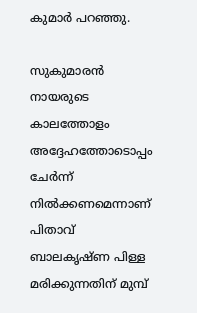കുമാർ പറഞ്ഞു.

സുകുമാരൻ നായരുടെ കാലത്തോളം അദ്ദേഹത്തോടൊപ്പം ചേർന്ന് നിൽക്കണമെന്നാണ് പിതാവ് ബാലകൃഷ്ണ പിള്ള മരിക്കുന്നതിന് മുമ്പ്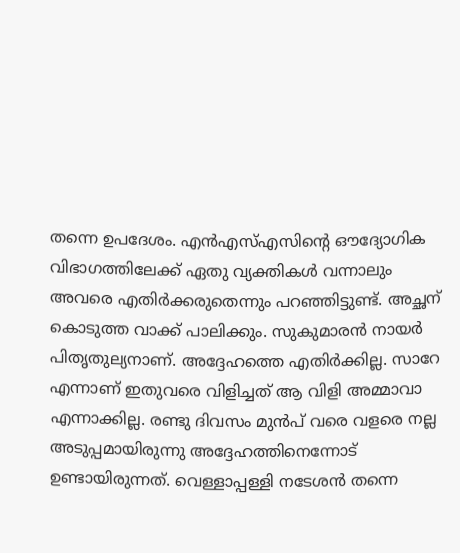തന്നെ ഉപദേശം. എൻഎസ്എസിന്റെ ഔദ്യോഗിക വിഭാഗത്തിലേക്ക് ഏതു വ്യക്തികൾ വന്നാലും അവരെ എതിർക്കരുതെന്നും പറഞ്ഞിട്ടുണ്ട്. അച്ഛന് കൊടുത്ത വാക്ക് പാലിക്കും. സുകുമാരൻ നായർ പിതൃതുല്യനാണ്. അദ്ദേഹത്തെ എതിർക്കില്ല. സാറേ എന്നാണ് ഇതുവരെ വിളിച്ചത് ആ വിളി അമ്മാവാ എന്നാക്കില്ല. രണ്ടു ദിവസം മുൻപ് വരെ വളരെ നല്ല അടുപ്പമായിരുന്നു അദ്ദേഹത്തിനെന്നോട് ഉണ്ടായിരുന്നത്. വെള്ളാപ്പള്ളി നടേശൻ തന്നെ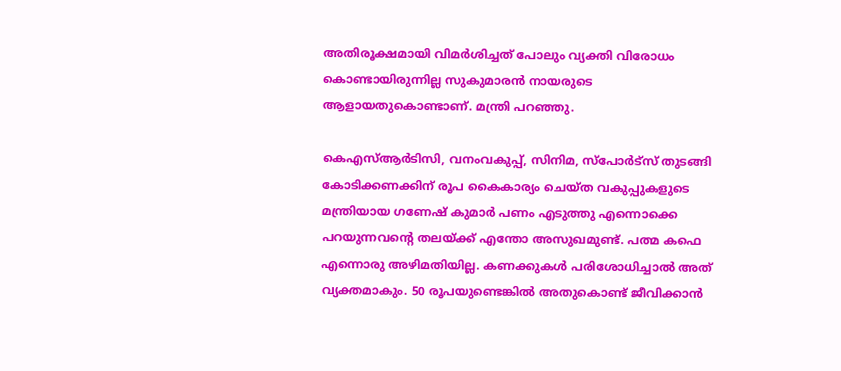അതിരൂക്ഷമായി വിമർശിച്ചത് പോലും വ്യക്തി വിരോധം കൊണ്ടായിരുന്നില്ല സുകുമാരൻ നായരുടെ ആളായതുകൊണ്ടാണ്. മന്ത്രി പറഞ്ഞു.

കെഎസ്ആർടിസി, വനംവകുപ്പ്, സിനിമ, സ്പോർട്സ് തുടങ്ങി കോടിക്കണക്കിന് രൂപ കൈകാര്യം ചെയ്ത വകുപ്പുകളുടെ മന്ത്രിയായ ഗണേഷ് കുമാർ പണം എടുത്തു എന്നൊക്കെ പറയുന്നവന്റെ തലയ്ക്ക് എന്തോ അസുഖമുണ്ട്. പത്മ കഫെ എന്നൊരു അഴിമതിയില്ല. കണക്കുകൾ പരിശോധിച്ചാൽ അത് വ്യക്തമാകും. 50 രൂപയുണ്ടെങ്കിൽ അതുകൊണ്ട് ജീവിക്കാൻ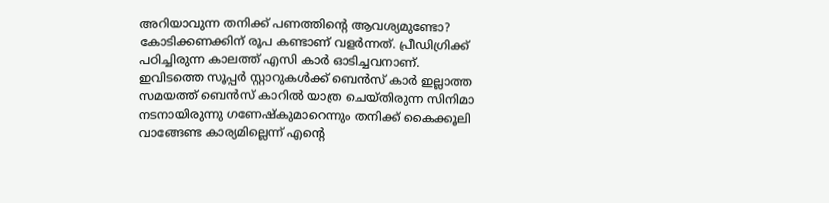അറിയാവുന്ന തനിക്ക് പണത്തിന്റെ ആവശ്യമുണ്ടോ? കോടിക്കണക്കിന് രൂപ കണ്ടാണ് വളർന്നത്. പ്രീഡിഗ്രിക്ക് പഠിച്ചിരുന്ന കാലത്ത് എസി കാർ ഓടിച്ചവനാണ്. ഇവിടത്തെ സൂപ്പർ സ്റ്റാറുകൾക്ക് ബെൻസ് കാർ ഇല്ലാത്ത സമയത്ത് ബെൻസ് കാറിൽ യാത്ര ചെയ്തിരുന്ന സിനിമാ നടനായിരുന്നു ഗണേഷ്കുമാറെന്നും തനിക്ക് കൈക്കൂലി വാങ്ങേണ്ട കാര്യമില്ലെന്ന് എന്റെ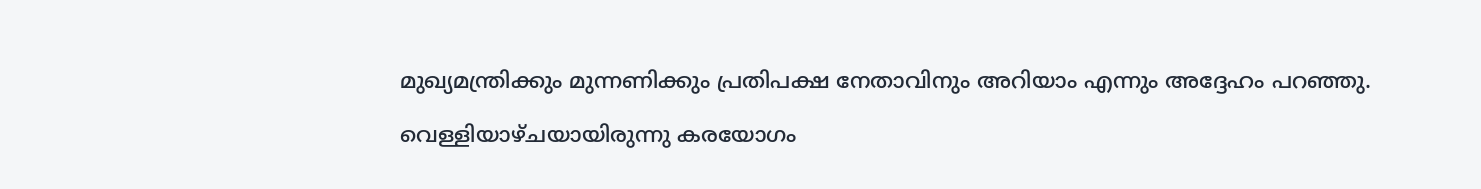മുഖ്യമന്ത്രിക്കും മുന്നണിക്കും പ്രതിപക്ഷ നേതാവിനും അറിയാം എന്നും അദ്ദേഹം പറഞ്ഞു.

വെള്ളിയാഴ്ചയായിരുന്നു കരയോഗം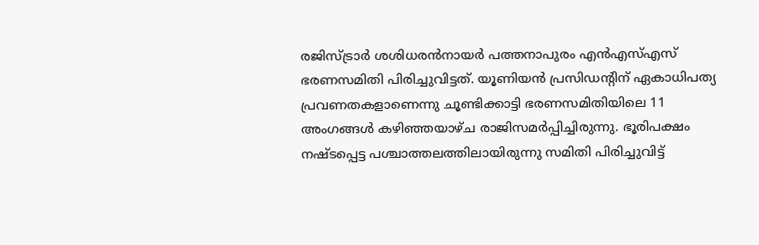രജിസ്ട്രാർ ശശിധരൻനായർ പത്തനാപുരം എൻഎസ്എസ് ഭരണസമിതി പിരിച്ചുവിട്ടത്. യൂണിയൻ പ്രസിഡന്റിന് ഏകാധിപത്യ പ്രവണതകളാണെന്നു ചൂണ്ടിക്കാട്ടി ഭരണസമിതിയിലെ 11 അംഗങ്ങൾ കഴിഞ്ഞയാഴ്ച രാജിസമർപ്പിച്ചിരുന്നു. ഭൂരിപക്ഷം നഷ്ടപ്പെട്ട പശ്ചാത്തലത്തിലായിരുന്നു സമിതി പിരിച്ചുവിട്ട്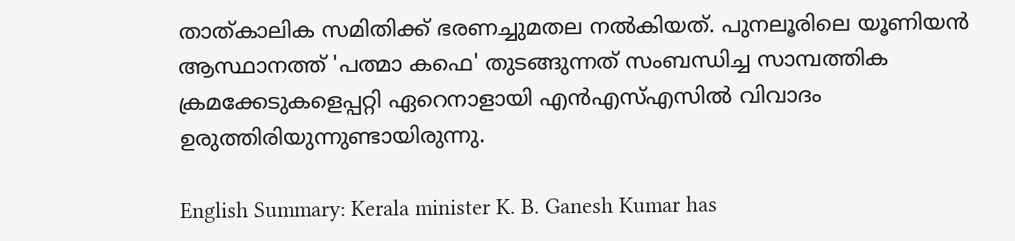താത്‌കാലിക സമിതിക്ക് ഭരണച്ചുമതല നൽകിയത്. പുനലൂരിലെ യൂണിയൻ ആസ്ഥാനത്ത് 'പത്മാ കഫെ' തുടങ്ങുന്നത് സംബന്ധിച്ച സാമ്പത്തിക ക്രമക്കേടുകളെപ്പറ്റി ഏറെനാളായി എൻഎസ്എസിൽ വിവാദം ഉരുത്തിരിയുന്നുണ്ടായിരുന്നു.

English Summary: Kerala minister K. B. Ganesh Kumar has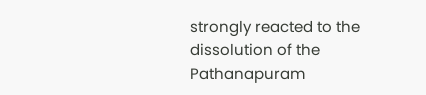strongly reacted to the dissolution of the Pathanapuram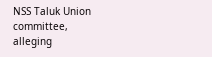NSS Taluk Union committee, alleging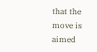that the move is aimed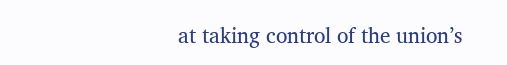at taking control of the union’s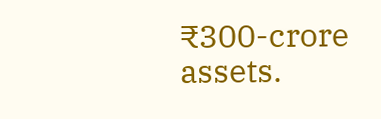₹300-crore assets.